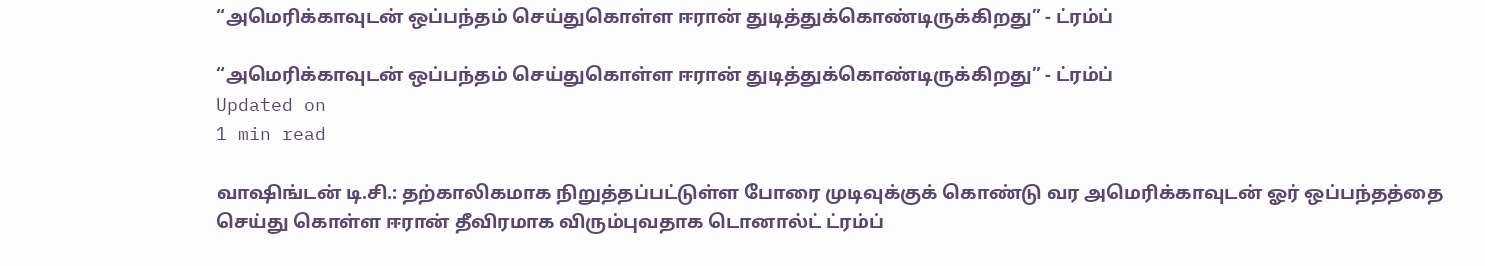“அமெரிக்காவுடன் ஒப்பந்தம் செய்துகொள்ள ஈரான் துடித்துக்கொண்டிருக்கிறது” - ட்ரம்ப்

“அமெரிக்காவுடன் ஒப்பந்தம் செய்துகொள்ள ஈரான் துடித்துக்கொண்டிருக்கிறது” - ட்ரம்ப்
Updated on
1 min read

வாஷிங்டன் டி.சி.: தற்காலிகமாக நிறுத்தப்பட்டுள்ள போரை முடிவுக்குக் கொண்டு வர அமெரிக்காவுடன் ஓர் ஒப்பந்தத்தை செய்து கொள்ள ஈரான் தீவிரமாக விரும்புவதாக டொனால்ட் ட்ரம்ப்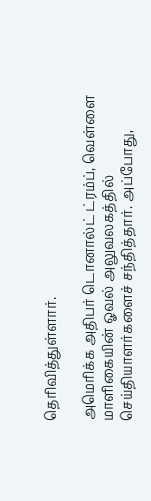தெரிவித்துள்ளார்.

அமெரிக்க அதிபர் டொனால்ட் ட்ரம்ப், வெள்ளை மாளிகையின் ஓவல் அலுவலகத்தில் செய்தியாளர்களைச் சந்தித்தார். அப்போது,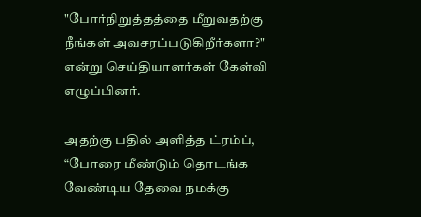"போர்நிறுத்தத்தை மீறுவதற்கு நீங்கள் அவசரப்படுகிறீர்களா?" என்று செய்தியாளர்கள் கேள்வி எழுப்பினர்.

அதற்கு பதில் அளித்த ட்ரம்ப், “போரை மீண்டும் தொடங்க வேண்டிய தேவை நமக்கு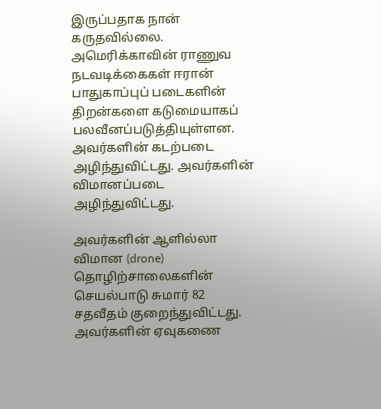இருப்பதாக நான் கருதவில்லை. அமெரிக்காவின் ராணுவ நடவடிக்கைகள் ஈரான் பாதுகாப்புப் படைகளின் திறன்களை கடுமையாகப் பலவீனப்படுத்தியுள்ளன. அவர்களின் கடற்படை அழிந்துவிட்டது. அவர்களின் விமானப்படை அழிந்துவிட்டது.

அவர்களின் ஆளில்லா விமான (drone) தொழிற்சாலைகளின் செயல்பாடு சுமார் 82 சதவீதம் குறைந்துவிட்டது. அவர்களின் ஏவுகணை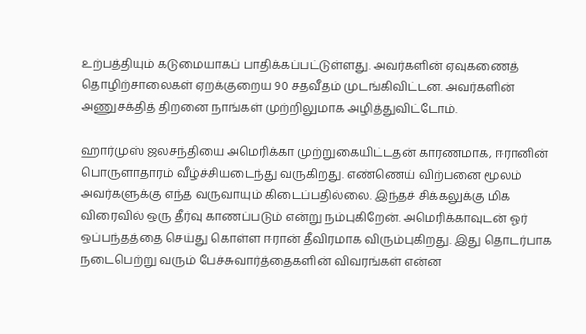உற்பத்தியும் கடுமையாகப் பாதிக்கப்பட்டுள்ளது. அவர்களின் ஏவுகணைத் தொழிற்சாலைகள் ஏறக்குறைய 90 சதவீதம் முடங்கிவிட்டன. அவர்களின் அணுசக்தித் திறனை நாங்கள் முற்றிலுமாக அழித்துவிட்டோம்.

ஹார்முஸ் ஜலசந்தியை அமெரிக்கா முற்றுகையிட்டதன் காரணமாக, ஈரானின் பொருளாதாரம் வீழ்ச்சியடைந்து வருகிறது. எண்ணெய் விற்பனை மூலம் அவர்களுக்கு எந்த வருவாயும் கிடைப்பதில்லை. இந்தச் சிக்கலுக்கு மிக விரைவில் ஒரு தீர்வு காணப்படும் என்று நம்புகிறேன். அமெரிக்காவுடன் ஓர் ஒப்பந்தத்தை செய்து கொள்ள ஈரான் தீவிரமாக விரும்புகிறது. இது தொடர்பாக நடைபெற்று வரும் பேச்சுவார்த்தைகளின் விவரங்கள் என்ன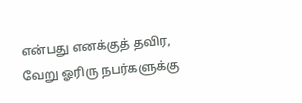என்பது எனக்குத் தவிர, வேறு ஓரிரு நபர்களுக்கு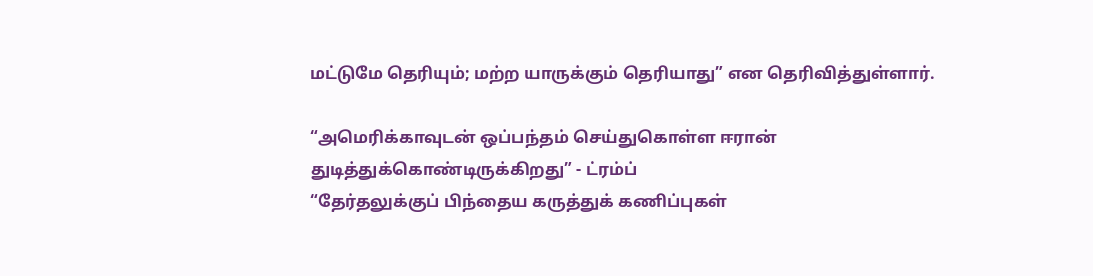மட்டுமே தெரியும்; மற்ற யாருக்கும் தெரியாது” என தெரிவித்துள்ளார்.

“அமெரிக்காவுடன் ஒப்பந்தம் செய்துகொள்ள ஈரான் துடித்துக்கொண்டிருக்கிறது” - ட்ரம்ப்
“தேர்தலுக்குப் பிந்தைய கருத்துக் கணிப்புகள்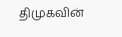திமுகவின்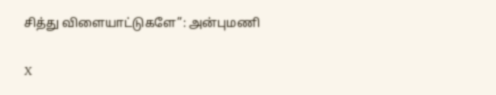சித்து விளையாட்டுகளே”: அன்புமணி

X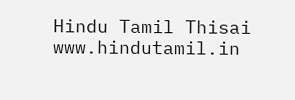Hindu Tamil Thisai
www.hindutamil.in